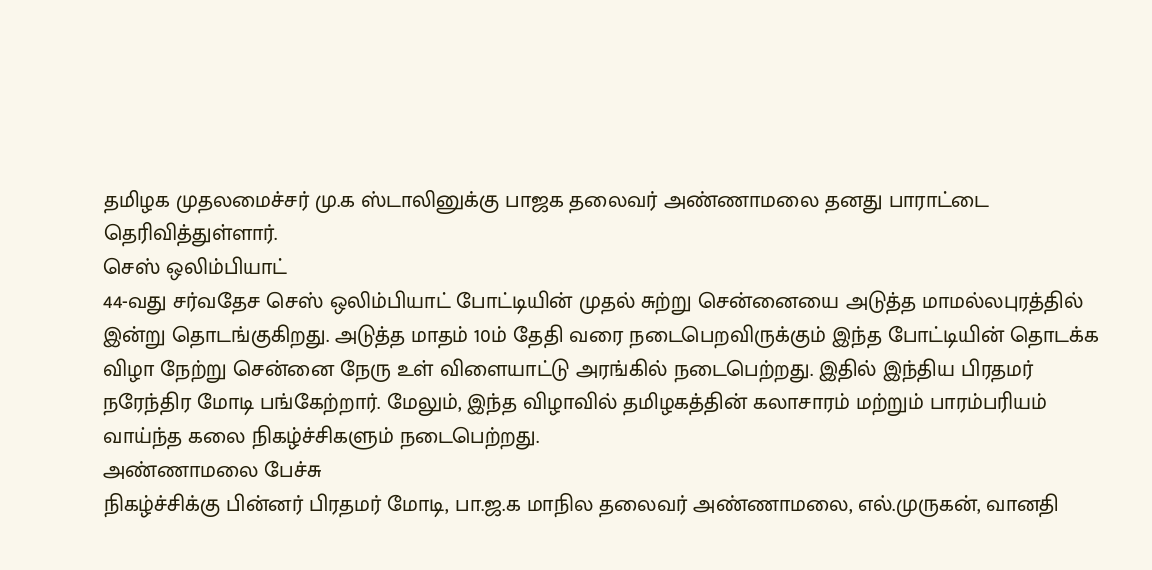தமிழக முதலமைச்சர் மு.க ஸ்டாலினுக்கு பாஜக தலைவர் அண்ணாமலை தனது பாராட்டை தெரிவித்துள்ளார்.
செஸ் ஒலிம்பியாட்
44-வது சர்வதேச செஸ் ஒலிம்பியாட் போட்டியின் முதல் சுற்று சென்னையை அடுத்த மாமல்லபுரத்தில் இன்று தொடங்குகிறது. அடுத்த மாதம் 10ம் தேதி வரை நடைபெறவிருக்கும் இந்த போட்டியின் தொடக்க விழா நேற்று சென்னை நேரு உள் விளையாட்டு அரங்கில் நடைபெற்றது. இதில் இந்திய பிரதமர் நரேந்திர மோடி பங்கேற்றார். மேலும், இந்த விழாவில் தமிழகத்தின் கலாசாரம் மற்றும் பாரம்பரியம் வாய்ந்த கலை நிகழ்ச்சிகளும் நடைபெற்றது.
அண்ணாமலை பேச்சு
நிகழ்ச்சிக்கு பின்னர் பிரதமர் மோடி, பா.ஜ.க மாநில தலைவர் அண்ணாமலை, எல்.முருகன், வானதி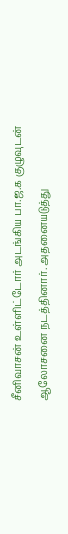சீனிவாசன் உள்ளிட்டோர் அடங்கிய பா.ஜ.க குழுவுடன் ஆலோசனை நடத்தினார். அதனையடுத்து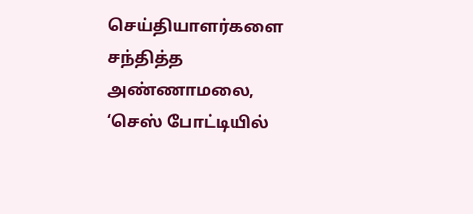செய்தியாளர்களை சந்தித்த அண்ணாமலை, ‘செஸ் போட்டியில்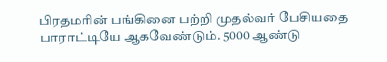பிரதமரின் பங்கினை பற்றி முதல்வர் பேசியதை பாராட்டியே ஆகவேண்டும். 5000 ஆண்டு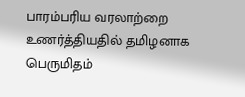பாரம்பரிய வரலாற்றை உணர்த்தியதில் தமிழனாக பெருமிதம்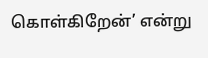கொள்கிறேன்’ என்று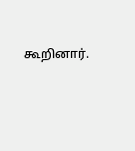கூறினார்.